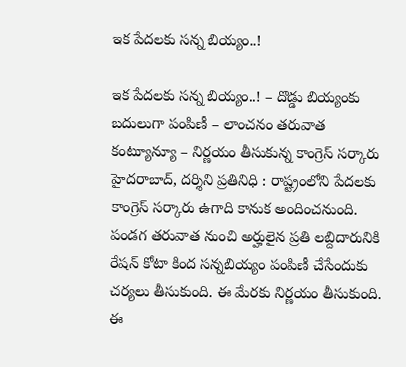ఇక పేదలకు సన్న బియ్యం..!

ఇక పేదలకు సన్న బియ్యం..! – దొడ్డు బియ్యంకు బదులుగా పంపిణీ – లాంచనం తరువాత కంట్యూన్యూ – నిర్ణయం తీసుకున్న కాంగ్రెస్ సర్కారు హైదరాబాద్, దర్శిని ప్రతినిధి : రాష్ట్రంలోని పేదలకు కాంగ్రెస్ సర్కారు ఉగాది కానుక అందించనుంది. పండగ తరువాత నుంచి అర్హులైన ప్రతి లబ్దిదారునికి రేషన్ కోటా కింద సన్నబియ్యం పంపిణీ చేసేందుకు చర్యలు తీసుకుంది. ఈ మేరకు నిర్ణయం తీసుకుంది. ఈ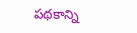పథకాన్ని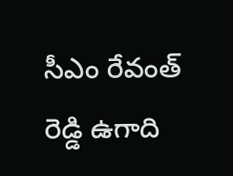సీఎం రేవంత్ రెడ్డి ఉగాది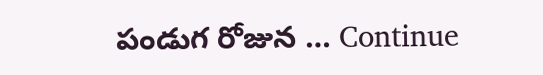పండుగ రోజున … Continue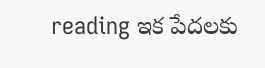reading ఇక పేదలకు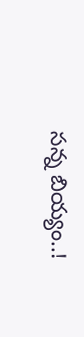సన్న బియ్యం..!